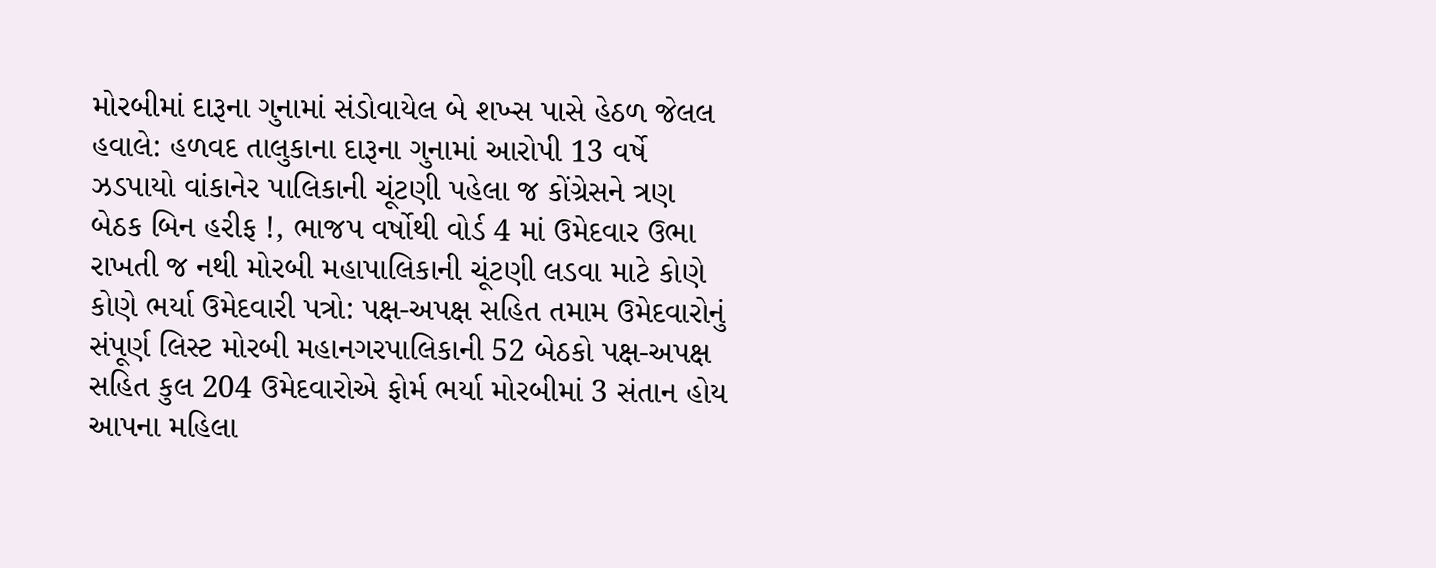મોરબીમાં દારૂના ગુનામાં સંડોવાયેલ બે શખ્સ પાસે હેઠળ જેલલ હવાલે: હળવદ તાલુકાના દારૂના ગુનામાં આરોપી 13 વર્ષે ઝડપાયો વાંકાનેર પાલિકાની ચૂંટણી પહેલા જ કોંગ્રેસને ત્રણ બેઠક બિન હરીફ !, ભાજપ વર્ષોથી વોર્ડ 4 માં ઉમેદવાર ઉભા રાખતી જ નથી મોરબી મહાપાલિકાની ચૂંટણી લડવા માટે કોણે કોણે ભર્યા ઉમેદવારી પત્રો: પક્ષ-અપક્ષ સહિત તમામ ઉમેદવારોનું સંપૂર્ણ લિસ્ટ મોરબી મહાનગરપાલિકાની 52 બેઠકો પક્ષ-અપક્ષ સહિત કુલ 204 ઉમેદવારોએ ફોર્મ ભર્યા મોરબીમાં 3 સંતાન હોય આપના મહિલા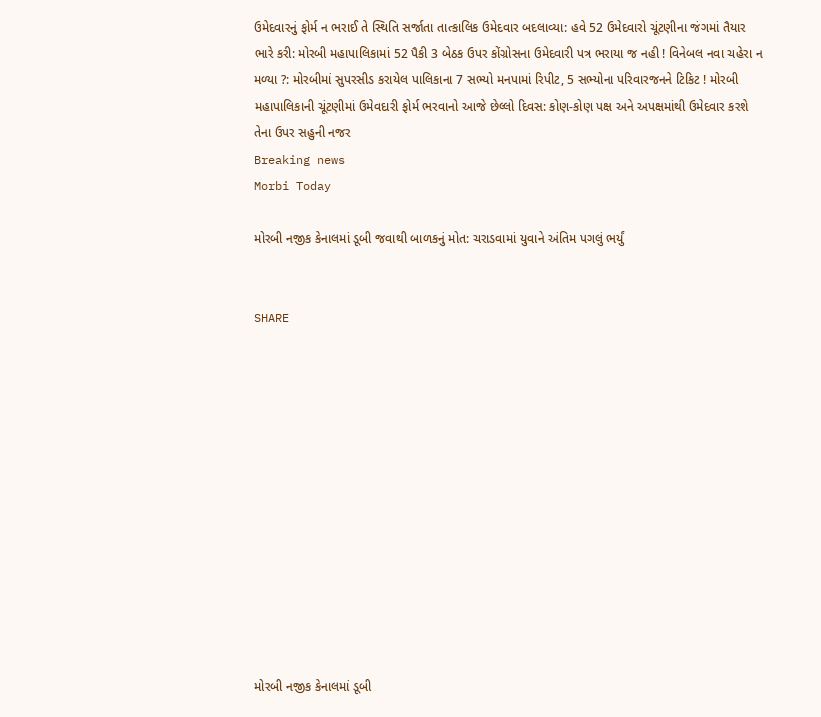ઉમેદવારનું ફોર્મ ન ભરાઈ તે સ્થિતિ સર્જાતા તાત્કાલિક ઉમેદવાર બદલાવ્યા: હવે 52 ઉમેદવારો ચૂંટણીના જંગમાં તૈયાર ભારે કરી: મોરબી મહાપાલિકામાં 52 પૈકી 3 બેઠક ઉપર કોંગ્રોસના ઉમેદવારી પત્ર ભરાયા જ નહી ! વિનેબલ નવા ચહેરા ન મળ્યા ?: મોરબીમાં સુપરસીડ કરાયેલ પાલિકાના 7 સભ્યો મનપામાં રિપીટ, 5 સભ્યોના પરિવારજનને ટિકિટ ! મોરબી મહાપાલિકાની ચૂંટણીમાં ઉમેવદારી ફોર્મ ભરવાનો આજે છેલ્લો દિવસ: કોણ-કોણ પક્ષ અને અપક્ષમાંથી ઉમેદવાર કરશે તેના ઉપર સહુની નજર
Breaking news
Morbi Today

મોરબી નજીક કેનાલમાં ડૂબી જવાથી બાળકનું મોત: ચરાડવામાં યુવાને અંતિમ પગલું ભર્યું


SHARE













મોરબી નજીક કેનાલમાં ડૂબી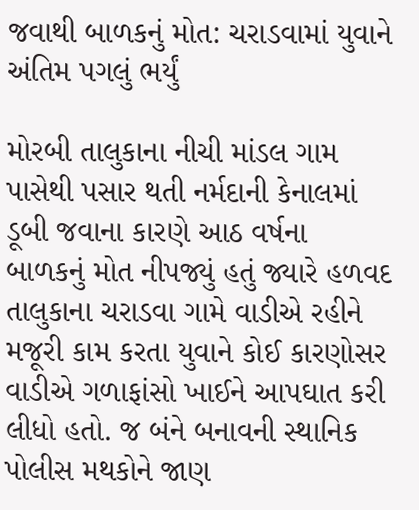જવાથી બાળકનું મોત: ચરાડવામાં યુવાને અંતિમ પગલું ભર્યું

મોરબી તાલુકાના નીચી માંડલ ગામ પાસેથી પસાર થતી નર્મદાની કેનાલમાં ડૂબી જવાના કારણે આઠ વર્ષના બાળકનું મોત નીપજ્યું હતું જ્યારે હળવદ તાલુકાના ચરાડવા ગામે વાડીએ રહીને મજૂરી કામ કરતા યુવાને કોઈ કારણોસર વાડીએ ગળાફાંસો ખાઈને આપઘાત કરી લીધો હતો. જ બંને બનાવની સ્થાનિક પોલીસ મથકોને જાણ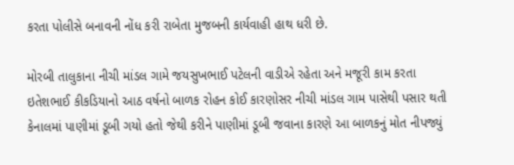કરતા પોલીસે બનાવની નોંધ કરી રાબેતા મુજબની કાર્યવાહી હાથ ધરી છે.

મોરબી તાલુકાના નીચી માંડલ ગામે જયસુખભાઈ પટેલની વાડીએ રહેતા અને મજૂરી કામ કરતા ઇતેશભાઈ કીકડિયાનો આઠ વર્ષનો બાળક રોહન કોઈ કારણોસર નીચી માંડલ ગામ પાસેથી પસાર થતી કેનાલમાં પાણીમાં ડૂબી ગયો હતો જેથી કરીને પાણીમાં ડૂબી જવાના કારણે આ બાળકનું મોત નીપજ્યું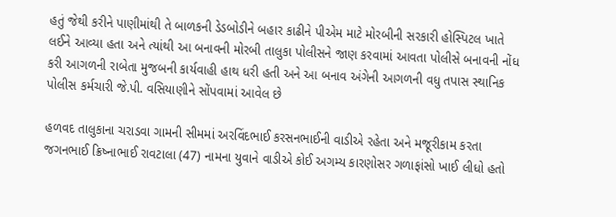હતું જેથી કરીને પાણીમાંથી તે બાળકની ડેડબોડીને બહાર કાઢીને પીએમ માટે મોરબીની સરકારી હોસ્પિટલ ખાતે લઈને આવ્યા હતા અને ત્યાંથી આ બનાવની મોરબી તાલુકા પોલીસને જાણ કરવામાં આવતા પોલીસે બનાવની નોંધ કરી આગળની રાબેતા મુજબની કાર્યવાહી હાથ ધરી હતી અને આ બનાવ અંગેની આગળની વધુ તપાસ સ્થાનિક પોલીસ કર્મચારી જે.પી. વસિયાણીને સોંપવામાં આવેલ છે

હળવદ તાલુકાના ચરાડવા ગામની સીમમાં અરવિંદભાઈ કરસનભાઈની વાડીએ રહેતા અને મજૂરીકામ કરતા જગનભાઈ ક્રિષ્નાભાઈ રાવટાલા (47) નામના યુવાને વાડીએ કોઈ અગમ્ય કારણોસર ગળાફાંસો ખાઈ લીધો હતો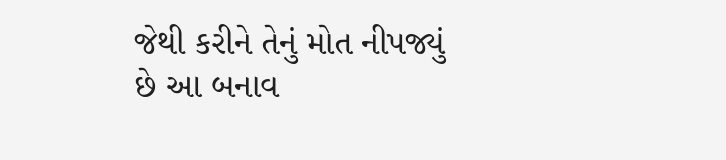જેથી કરીને તેનું મોત નીપજ્યું છે આ બનાવ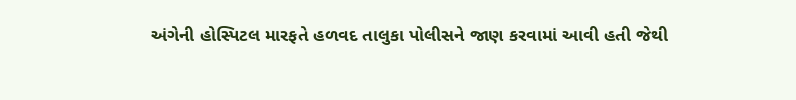અંગેની હોસ્પિટલ મારફતે હળવદ તાલુકા પોલીસને જાણ કરવામાં આવી હતી જેથી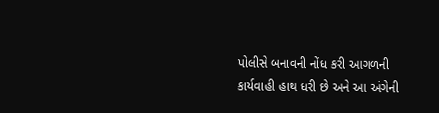પોલીસે બનાવની નોંધ કરી આગળની કાર્યવાહી હાથ ધરી છે અને આ અંગેની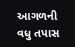આગળની વધુ તપાસ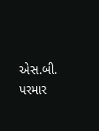એસ.બી. પરમાર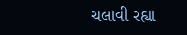ચલાવી રહ્યા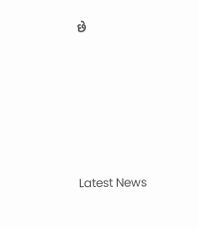છે






Latest News